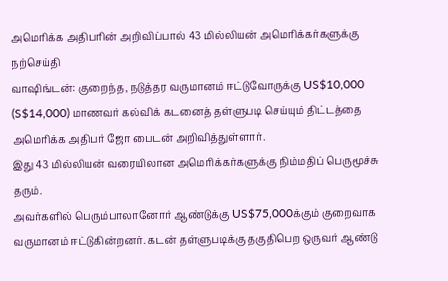அமெரிக்க அதிபரின் அறிவிப்பால் 43 மில்லியன் அமெரிக்கர்களுக்கு நற்செய்தி
வாஷிங்டன்: குறைந்த, நடுத்தர வருமானம் ஈட்டுவோருக்கு US$10,000 (S$14,000) மாணவர் கல்விக் கடனைத் தள்ளுபடி செய்யும் திட்டத்தை அமெரிக்க அதிபர் ஜோ பைடன் அறிவித்துள்ளார்.
இது 43 மில்லியன் வரையிலான அமெரிக்கர்களுக்கு நிம்மதிப் பெருமூச்சு தரும்.
அவர்களில் பெரும்பாலானோர் ஆண்டுக்கு US$75,000க்கும் குறைவாக வருமானம் ஈட்டுகின்றனர். கடன் தள்ளுபடிக்கு தகுதிபெற ஒருவர் ஆண்டு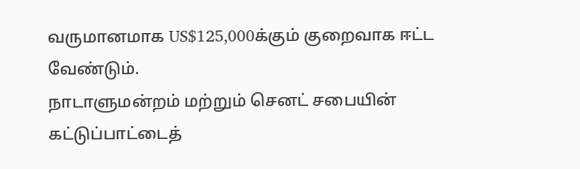வருமானமாக US$125,000க்கும் குறைவாக ஈட்ட வேண்டும்.
நாடாளுமன்றம் மற்றும் செனட் சபையின் கட்டுப்பாட்டைத்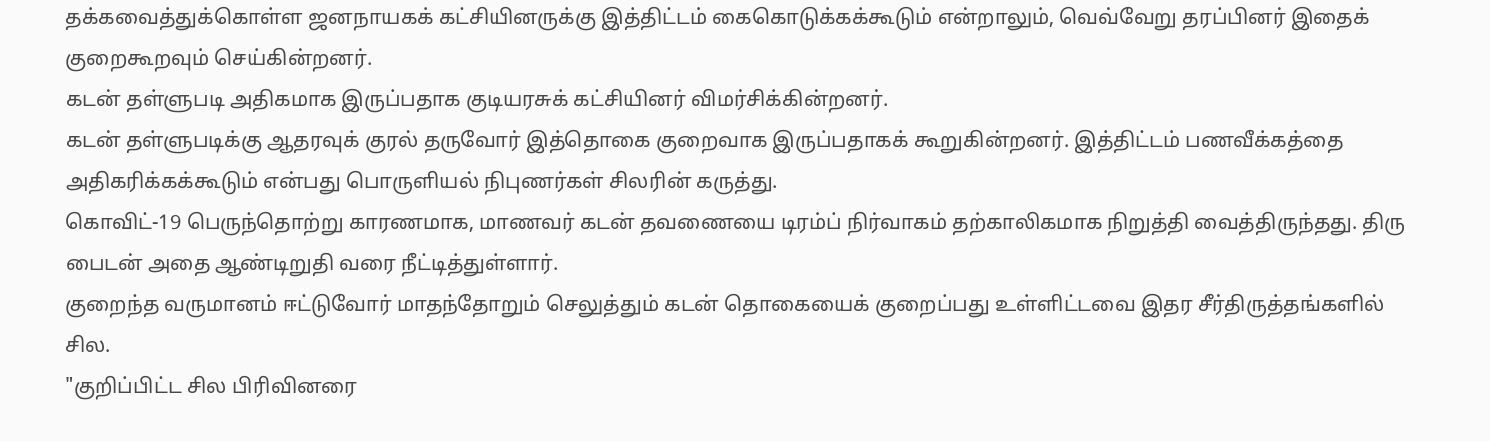தக்கவைத்துக்கொள்ள ஜனநாயகக் கட்சியினருக்கு இத்திட்டம் கைகொடுக்கக்கூடும் என்றாலும், வெவ்வேறு தரப்பினர் இதைக் குறைகூறவும் செய்கின்றனர்.
கடன் தள்ளுபடி அதிகமாக இருப்பதாக குடியரசுக் கட்சியினர் விமர்சிக்கின்றனர்.
கடன் தள்ளுபடிக்கு ஆதரவுக் குரல் தருவோர் இத்தொகை குறைவாக இருப்பதாகக் கூறுகின்றனர். இத்திட்டம் பணவீக்கத்தை அதிகரிக்கக்கூடும் என்பது பொருளியல் நிபுணர்கள் சிலரின் கருத்து.
கொவிட்-19 பெருந்தொற்று காரணமாக, மாணவர் கடன் தவணையை டிரம்ப் நிர்வாகம் தற்காலிகமாக நிறுத்தி வைத்திருந்தது. திரு பைடன் அதை ஆண்டிறுதி வரை நீட்டித்துள்ளார்.
குறைந்த வருமானம் ஈட்டுவோர் மாதந்தோறும் செலுத்தும் கடன் தொகையைக் குறைப்பது உள்ளிட்டவை இதர சீர்திருத்தங்களில் சில.
"குறிப்பிட்ட சில பிரிவினரை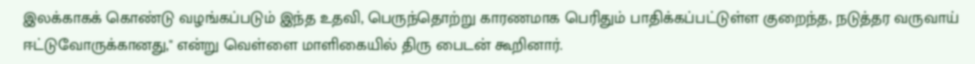இலக்காகக் கொண்டு வழங்கப்படும் இந்த உதவி, பெருந்தொற்று காரணமாக பெரிதும் பாதிக்கப்பட்டுள்ள குறைந்த, நடுத்தர வருவாய் ஈட்டுவோருக்கானது," என்று வெள்ளை மாளிகையில் திரு பைடன் கூறினார்.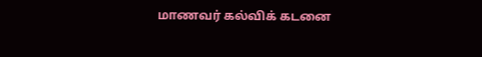மாணவர் கல்விக் கடனை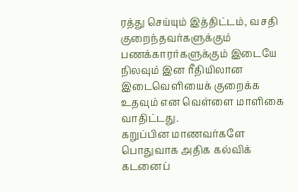ரத்து செய்யும் இத்திட்டம், வசதி குறைந்தவர்களுக்கும் பணக்காரர்களுக்கும் இடையே நிலவும் இன ரீதியிலான இடைவெளியைக் குறைக்க உதவும் என வெள்ளை மாளிகை வாதிட்டது.
கறுப்பின மாணவர்களே பொதுவாக அதிக கல்விக் கடனைப்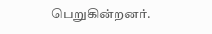பெறுகின்றனர்.